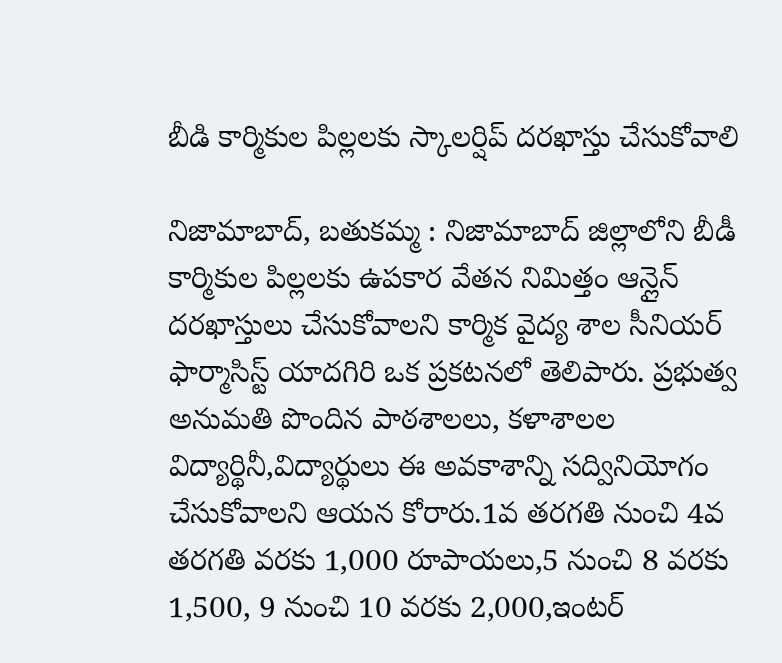బీడి కార్మికుల పిల్లలకు స్కాలర్షిప్ దరఖాస్తు చేసుకోవాలి

నిజామాబాద్, బతుకమ్మ : నిజామాబాద్ జిల్లాలోని బీడీ కార్మికుల పిల్లలకు ఉపకార వేతన నిమిత్తం ఆన్లైన్ దరఖాస్తులు చేసుకోవాలని కార్మిక వైద్య శాల సీనియర్ ఫార్మాసిస్ట్ యాదగిరి ఒక ప్రకటనలో తెలిపారు. ప్రభుత్వ అనుమతి పొందిన పాఠశాలలు, కళాశాలల విద్యార్థినీ,విద్యార్థులు ఈ అవకాశాన్ని సద్వినియోగం చేసుకోవాలని ఆయన కోరారు.1వ తరగతి నుంచి 4వ తరగతి వరకు 1,000 రూపాయలు,5 నుంచి 8 వరకు 1,500, 9 నుంచి 10 వరకు 2,000,ఇంటర్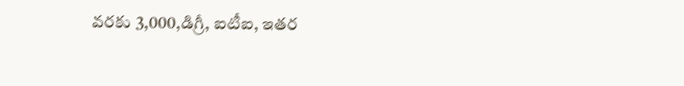వరకు 3,000,డిగ్రీ, ఐటీఐ, ఇతర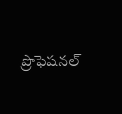ప్రొఫెషనల్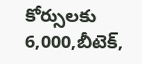కోర్సులకు 6,000,బీటెక్,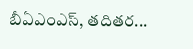బీఏఎంఎస్, తదితర...